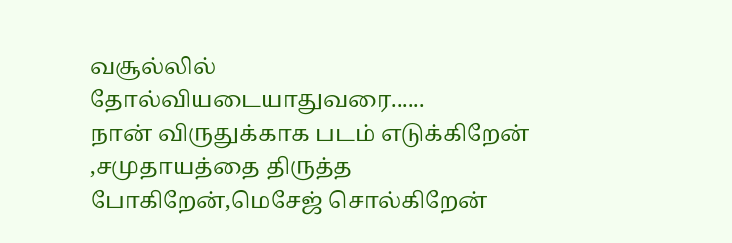வசூல்லில் தோல்வியடையாதுவரை......
நான் விருதுக்காக படம் எடுக்கிறேன் ,சமுதாயத்தை திருத்த போகிறேன்,மெசேஜ் சொல்கிறேன்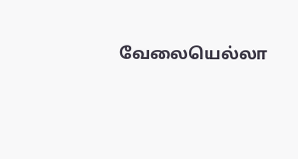வேலையெல்லா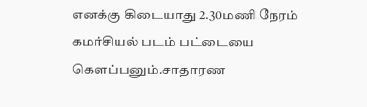எனக்கு கிடையாது 2.30மணி நேரம் கமர்சியல் படம் பட்டையை கௌப்பனும்.சாதாரண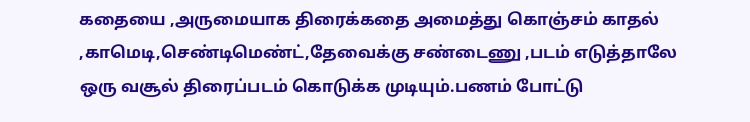கதையை ,அருமையாக திரைக்கதை அமைத்து கொஞ்சம் காதல் ,காமெடி,செண்டிமெண்ட்,தேவைக்கு சண்டைணு ,படம் எடுத்தாலே ஒரு வசூல் திரைப்படம் கொடுக்க முடியும்.பணம் போட்டு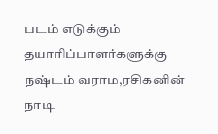படம் எடுக்கும் தயாரிப்பாளர்களுக்கு நஷ்டம் வராம,ரசிகனின் நாடி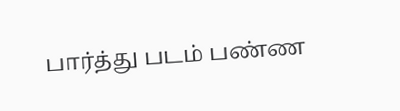பார்த்து படம் பண்ண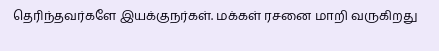தெரிந்தவர்களே இயக்குநர்கள். மக்கள் ரசனை மாறி வருகிறது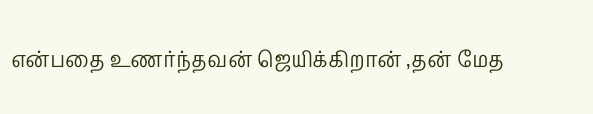என்பதை உணர்ந்தவன் ஜெயிக்கிறான் ,தன் மேத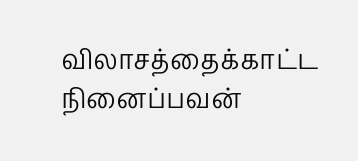விலாசத்தைக்காட்ட நினைப்பவன்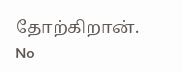தோற்கிறான்.
No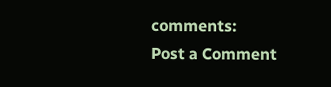comments:
Post a Comment